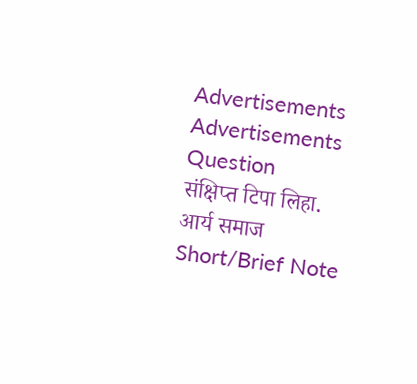Advertisements
Advertisements
Question
संक्षिप्त टिपा लिहा.
आर्य समाज
Short/Brief Note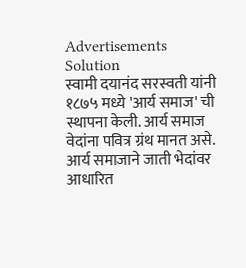Advertisements
Solution
स्वामी दयानंद सरस्वती यांनी १८७५ मध्ये 'आर्य समाज' ची स्थापना केली. आर्य समाज वेदांना पवित्र ग्रंथ मानत असे. आर्य समाजाने जाती भेदांवर आधारित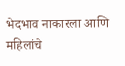भेदभाव नाकारला आणि महिलांचे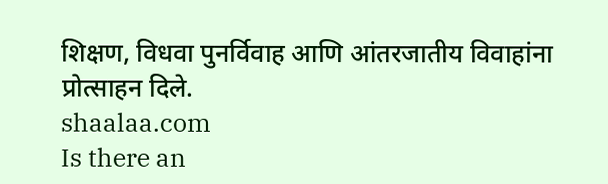शिक्षण, विधवा पुनर्विवाह आणि आंतरजातीय विवाहांना प्रोत्साहन दिले.
shaalaa.com
Is there an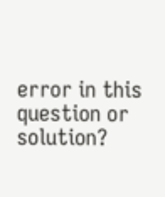error in this question or solution?